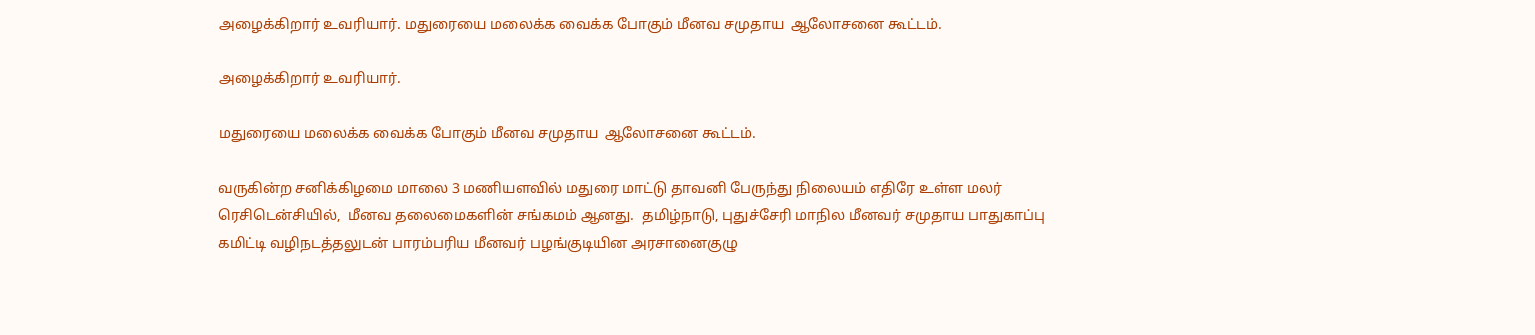அழைக்கிறார் உவரியார். மதுரையை மலைக்க வைக்க போகும் மீனவ சமுதாய  ஆலோசனை கூட்டம்.

அழைக்கிறார் உவரியார்.

மதுரையை மலைக்க வைக்க போகும் மீனவ சமுதாய  ஆலோசனை கூட்டம்.

வருகின்ற சனிக்கிழமை மாலை 3 மணியளவில் மதுரை மாட்டு தாவனி பேருந்து நிலையம் எதிரே உள்ள மலர் ரெசிடென்சியில்,  மீனவ தலைமைகளின் சங்கமம் ஆனது.  தமிழ்நாடு, புதுச்சேரி மாநில மீனவர் சமுதாய பாதுகாப்பு கமிட்டி வழிநடத்தலுடன் பாரம்பரிய மீனவர் பழங்குடியின அரசானைகுழு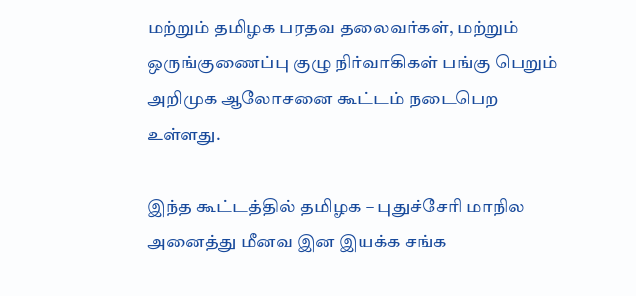மற்றும் தமிழக பரதவ தலைவர்கள், மற்றும் ஒருங்குணைப்பு குழு நிர்வாகிகள் பங்கு பெறும் அறிமுக ஆலோசனை கூட்டம் நடைபெற உள்ளது.

இந்த கூட்டத்தில் தமிழக – புதுச்சேரி மாநில அனைத்து மீனவ இன இயக்க சங்க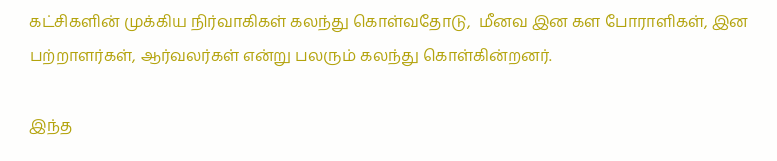கட்சிகளின் முக்கிய நிர்வாகிகள் கலந்து கொள்வதோடு,  மீனவ இன கள போராளிகள், இன பற்றாளர்கள், ஆர்வலர்கள் என்று பலரும் கலந்து கொள்கின்றனர்.

இந்த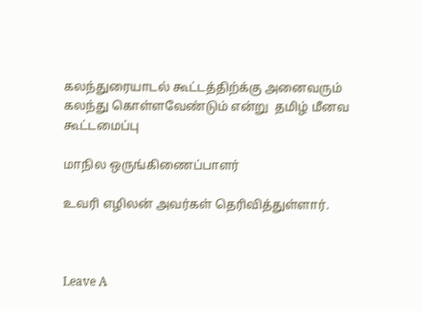கலந்துரையாடல் கூட்டத்திற்க்கு அனைவரும் கலந்து கொள்ளவேண்டும் என்று  தமிழ் மீனவ கூட்டமைப்பு

மாநில ஒருங்கிணைப்பாளர்

உவரி எழிலன் அவர்கள் தெரிவித்துள்ளார்.



Leave A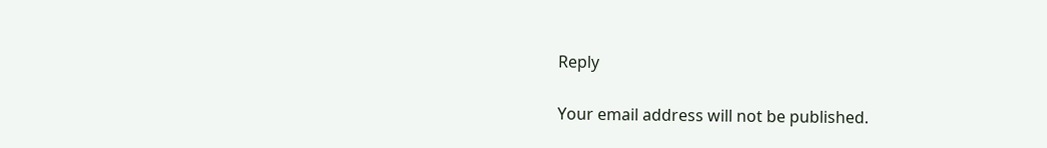Reply

Your email address will not be published.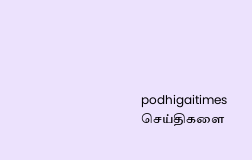podhigaitimes செய்திகளை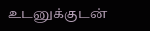உடனுக்குடன்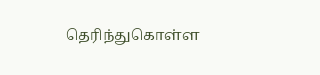தெரிந்துகொள்ள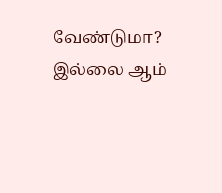வேண்டுமா? இல்லை ஆம்